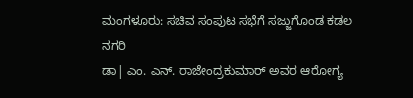ಮಂಗಳೂರು: ಸಚಿವ ಸಂಪುಟ ಸಭೆಗೆ ಸಜ್ಜುಗೊಂಡ ಕಡಲ ನಗರಿ
ಡಾ| ಎಂ. ಎನ್. ರಾಜೇಂದ್ರಕುಮಾರ್ ಅವರ ಆರೋಗ್ಯ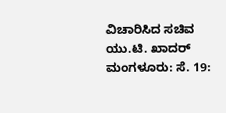ವಿಚಾರಿಸಿದ ಸಚಿವ ಯು.ಟಿ. ಖಾದರ್
ಮಂಗಳೂರು: ಸೆ. 19: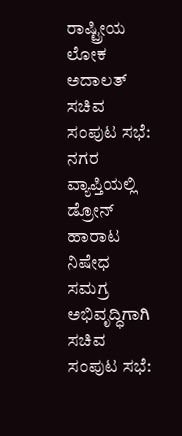ರಾಷ್ಟ್ರೀಯ ಲೋಕ ಅದಾಲತ್
ಸಚಿವ ಸಂಪುಟ ಸಭೆ: ನಗರ ವ್ಯಾಪ್ತಿಯಲ್ಲಿ ಡ್ರೋನ್ ಹಾರಾಟ ನಿಷೇಧ
ಸಮಗ್ರ ಅಭಿವೃದ್ಧಿಗಾಗಿ ಸಚಿವ ಸಂಪುಟ ಸಭೆ: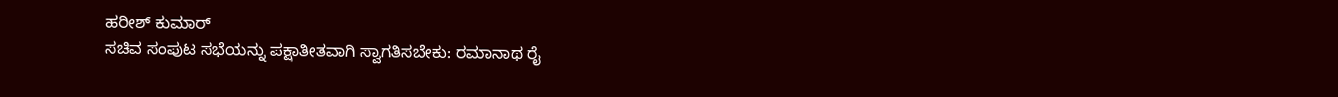ಹರೀಶ್ ಕುಮಾರ್
ಸಚಿವ ಸಂಪುಟ ಸಭೆಯನ್ನು ಪಕ್ಷಾತೀತವಾಗಿ ಸ್ವಾಗತಿಸಬೇಕು: ರಮಾನಾಥ ರೈ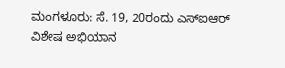ಮಂಗಳೂರು: ಸೆ. 19, 20ರಂದು ಎಸ್ಐಆರ್ ವಿಶೇಷ ಅಭಿಯಾನ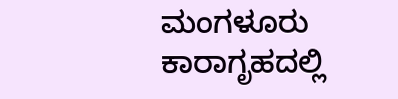ಮಂಗಳೂರು ಕಾರಾಗೃಹದಲ್ಲಿ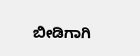ಬೀಡಿಗಾಗಿ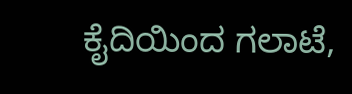ಕೈದಿಯಿಂದ ಗಲಾಟೆ,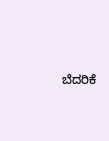ಬೆದರಿಕೆ